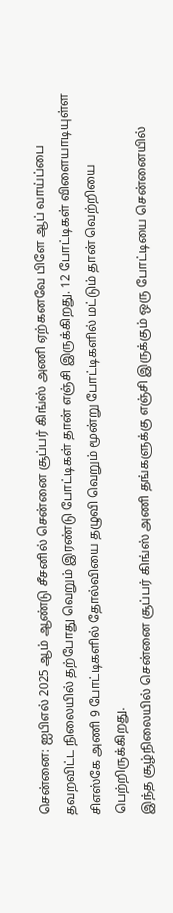சென்னை: ஐபிஎல் 2025 ஆம் ஆண்டு சீசனில் சென்னை சூப்பர் கிங்ஸ் அணி ஏற்கனவே பிளே ஆப் வாய்ப்பை தவறவிட்ட நிலையில் தற்போது வெறும் இரண்டு போட்டிகள் தான் எஞ்சி இருக்கிறது. 12 போட்டிகள் விளையாடியுள்ள சிஎஸ்கே அணி 9 போட்டிகளில் தோல்வியை தழுவி வெறும் மூன்று போட்டிகளில் மட்டும் தான் வெற்றியை பெற்றிருக்கிறது.
இந்த சூழ்நிலையில் சென்னை சூப்பர் கிங்ஸ் அணி தங்களுக்கு எஞ்சி இருக்கும் ஒரு போட்டியை சென்னையில்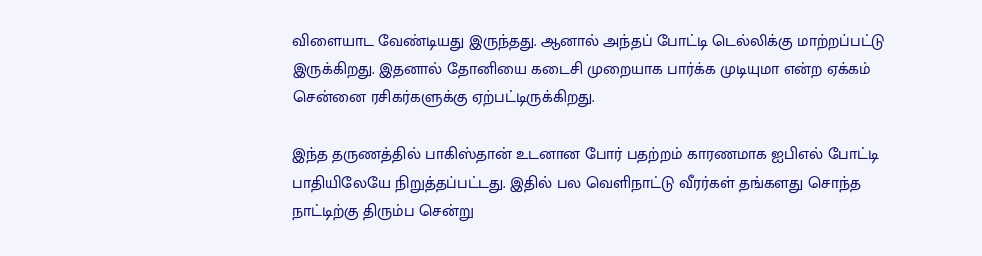விளையாட வேண்டியது இருந்தது. ஆனால் அந்தப் போட்டி டெல்லிக்கு மாற்றப்பட்டு இருக்கிறது. இதனால் தோனியை கடைசி முறையாக பார்க்க முடியுமா என்ற ஏக்கம் சென்னை ரசிகர்களுக்கு ஏற்பட்டிருக்கிறது.

இந்த தருணத்தில் பாகிஸ்தான் உடனான போர் பதற்றம் காரணமாக ஐபிஎல் போட்டி பாதியிலேயே நிறுத்தப்பட்டது. இதில் பல வெளிநாட்டு வீரர்கள் தங்களது சொந்த நாட்டிற்கு திரும்ப சென்று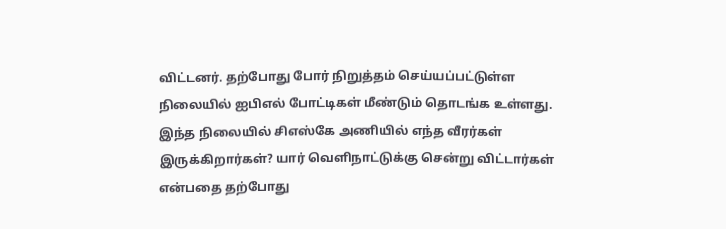விட்டனர். தற்போது போர் நிறுத்தம் செய்யப்பட்டுள்ள நிலையில் ஐபிஎல் போட்டிகள் மீண்டும் தொடங்க உள்ளது.
இந்த நிலையில் சிஎஸ்கே அணியில் எந்த வீரர்கள் இருக்கிறார்கள்? யார் வெளிநாட்டுக்கு சென்று விட்டார்கள் என்பதை தற்போது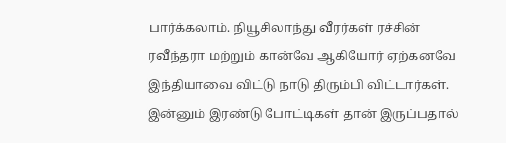பார்க்கலாம். நியூசிலாந்து வீரர்கள் ரச்சின் ரவீந்தரா மற்றும் கான்வே ஆகியோர் ஏற்கனவே இந்தியாவை விட்டு நாடு திரும்பி விட்டார்கள். இன்னும் இரண்டு போட்டிகள் தான் இருப்பதால்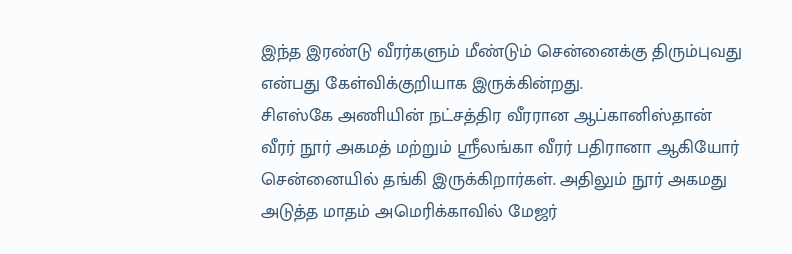இந்த இரண்டு வீரர்களும் மீண்டும் சென்னைக்கு திரும்புவது என்பது கேள்விக்குறியாக இருக்கின்றது.
சிஎஸ்கே அணியின் நட்சத்திர வீரரான ஆப்கானிஸ்தான் வீரர் நூர் அகமத் மற்றும் ஸ்ரீலங்கா வீரர் பதிரானா ஆகியோர் சென்னையில் தங்கி இருக்கிறார்கள். அதிலும் நூர் அகமது அடுத்த மாதம் அமெரிக்காவில் மேஜர்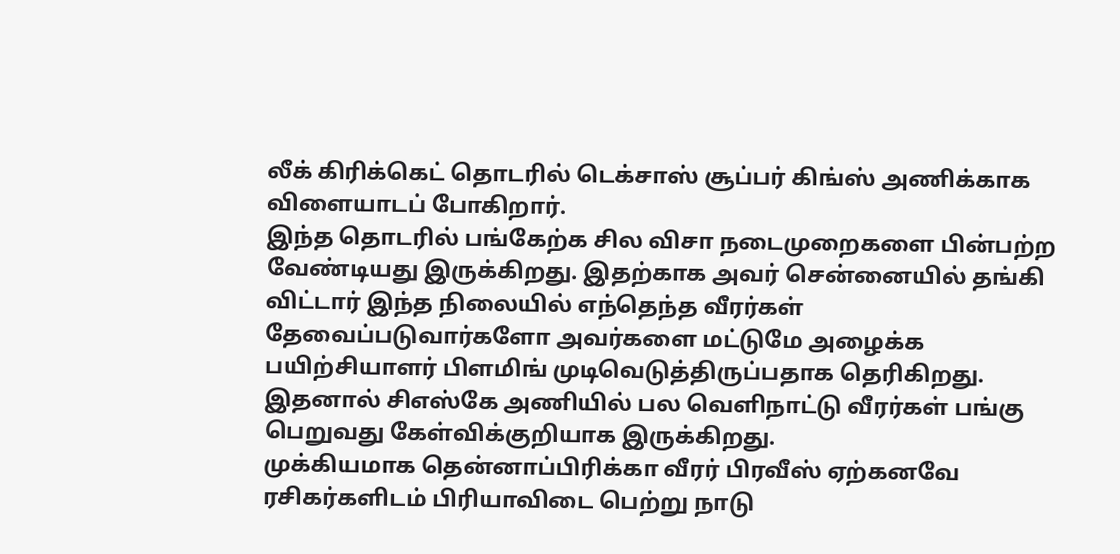லீக் கிரிக்கெட் தொடரில் டெக்சாஸ் சூப்பர் கிங்ஸ் அணிக்காக விளையாடப் போகிறார்.
இந்த தொடரில் பங்கேற்க சில விசா நடைமுறைகளை பின்பற்ற வேண்டியது இருக்கிறது. இதற்காக அவர் சென்னையில் தங்கி விட்டார் இந்த நிலையில் எந்தெந்த வீரர்கள் தேவைப்படுவார்களோ அவர்களை மட்டுமே அழைக்க பயிற்சியாளர் பிளமிங் முடிவெடுத்திருப்பதாக தெரிகிறது. இதனால் சிஎஸ்கே அணியில் பல வெளிநாட்டு வீரர்கள் பங்கு பெறுவது கேள்விக்குறியாக இருக்கிறது.
முக்கியமாக தென்னாப்பிரிக்கா வீரர் பிரவீஸ் ஏற்கனவே ரசிகர்களிடம் பிரியாவிடை பெற்று நாடு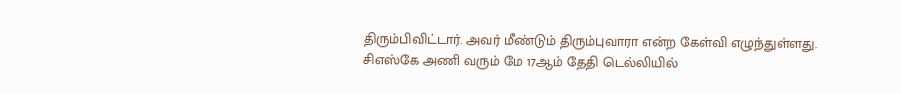திரும்பிவிட்டார். அவர் மீண்டும் திரும்புவாரா என்ற கேள்வி எழுந்துள்ளது. சிஎஸ்கே அணி வரும் மே 17ஆம் தேதி டெல்லியில்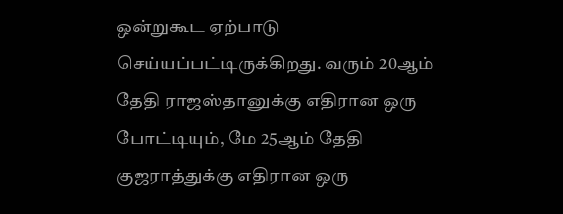ஒன்றுகூட ஏற்பாடு செய்யப்பட்டிருக்கிறது. வரும் 20ஆம் தேதி ராஜஸ்தானுக்கு எதிரான ஒரு போட்டியும், மே 25ஆம் தேதி குஜராத்துக்கு எதிரான ஒரு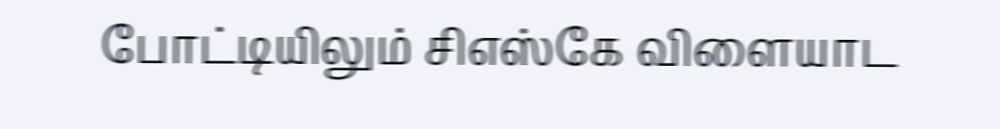போட்டியிலும் சிஎஸ்கே விளையாட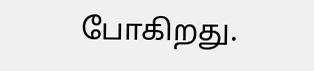போகிறது.